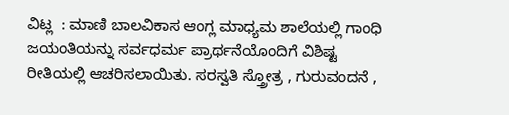ವಿಟ್ಲ  : ಮಾಣಿ ಬಾಲವಿಕಾಸ ಆಂಗ್ಲ ಮಾಧ್ಯಮ ಶಾಲೆಯಲ್ಲಿ ಗಾಂಧಿ ಜಯಂತಿಯನ್ನು ಸರ್ವಧರ್ಮ ಪ್ರಾರ್ಥನೆಯೊಂದಿಗೆ ವಿಶಿಷ್ಟ ರೀತಿಯಲ್ಲಿ ಆಚರಿಸಲಾಯಿತು. ಸರಸ್ವತಿ ಸ್ತ್ರೋತ್ರ , ಗುರುವಂದನೆ ,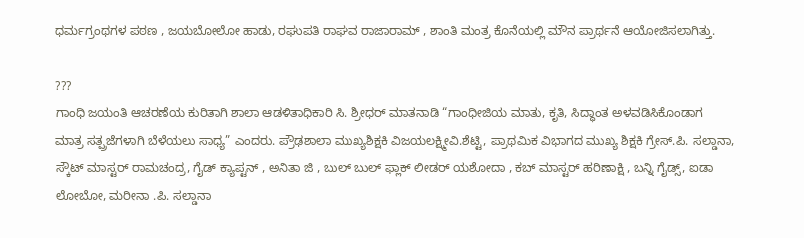ಧರ್ಮಗ್ರಂಥಗಳ ಪಠಣ , ಜಯಬೋಲೋ ಹಾಡು, ರಘುಪತಿ ರಾಘವ ರಾಜಾರಾಮ್ , ಶಾಂತಿ ಮಂತ್ರ ಕೊನೆಯಲ್ಲಿ ಮೌನ ಪ್ರಾರ್ಥನೆ ಆಯೋಜಿಸಲಾಗಿತ್ತು.

???
ಗಾಂಧಿ ಜಯಂತಿ ಆಚರಣೆಯ ಕುರಿತಾಗಿ ಶಾಲಾ ಆಡಳಿತಾಧಿಕಾರಿ ಸಿ. ಶ್ರೀಧರ್ ಮಾತನಾಡಿ “ಗಾಂಧೀಜಿಯ ಮಾತು, ಕೃತಿ, ಸಿದ್ಧಾಂತ ಅಳವಡಿಸಿಕೊಂಡಾಗ ಮಾತ್ರ ಸತ್ಪ್ರಜೆಗಳಾಗಿ ಬೆಳೆಯಲು ಸಾಧ್ಯ” ಎಂದರು. ಪ್ರೌಢಶಾಲಾ ಮುಖ್ಯಶಿಕ್ಷಕಿ ವಿಜಯಲಕ್ಷ್ಮೀವಿ.ಶೆಟ್ಟಿ, ಪ್ರಾಥಮಿಕ ವಿಭಾಗದ ಮುಖ್ಯ ಶಿಕ್ಷಕಿ ಗ್ರೇಸ್.ಪಿ. ಸಲ್ಡಾನಾ, ಸ್ಕೌಟ್ ಮಾಸ್ಟರ್ ರಾಮಚಂದ್ರ, ಗೈಡ್ ಕ್ಯಾಪ್ಟನ್ , ಅನಿತಾ ಜಿ , ಬುಲ್ ಬುಲ್ ಫ್ಲಾಕ್ ಲೀಡರ್ ಯಶೋದಾ , ಕಬ್ ಮಾಸ್ಟರ್ ಹರಿಣಾಕ್ಷಿ , ಬನ್ನಿ ಗೈಡ್ಸ್, ಐಡಾ ಲೋಬೋ, ಮರೀನಾ .ಪಿ. ಸಲ್ಡಾನಾ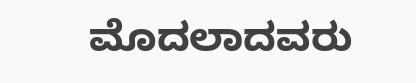ಮೊದಲಾದವರು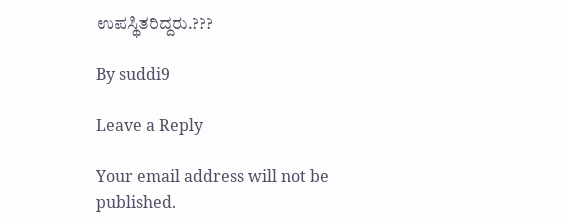ಉಪಸ್ಥಿತರಿದ್ದರು.???

By suddi9

Leave a Reply

Your email address will not be published.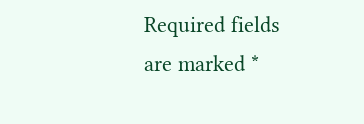Required fields are marked *